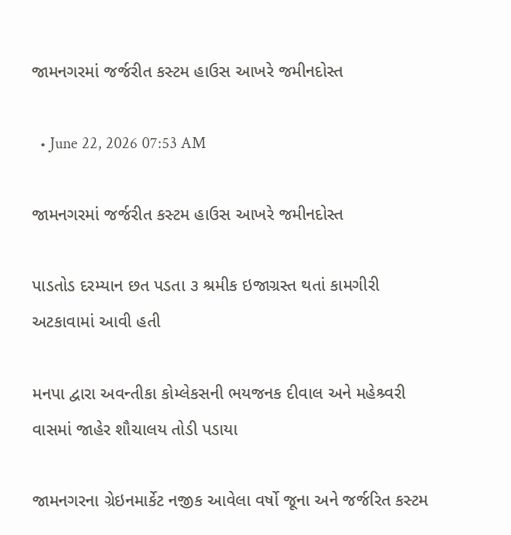જામનગરમાં જર્જરીત કસ્ટમ હાઉસ આખરે જમીનદોસ્ત

  • June 22, 2026 07:53 AM

જામનગરમાં જર્જરીત કસ્ટમ હાઉસ આખરે જમીનદોસ્ત

પાડતોડ દરમ્યાન છત પડતા ૩ શ્રમીક ઇજાગ્રસ્ત થતાં કામગીરી અટકાવામાં આવી હતી

મનપા દ્વારા અવન્તીકા કોમ્લેકસની ભયજનક દીવાલ અને મહેશ્ર્વરી વાસમાં જાહેર શૌચાલય તોડી પડાયા

જામનગરના ગ્રેઇનમાર્કેટ નજીક આવેલા વર્ષો જૂના અને જર્જરિત કસ્ટમ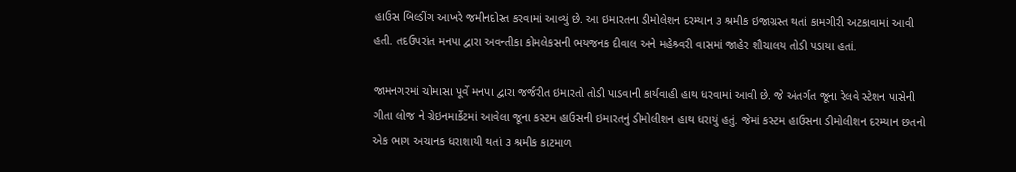હાઉસ બિલ્ડીંગ આખરે જમીનદોસ્ત કરવામાં આવ્યું છે. આ ઇમારતના ડીમોલેશન દરમ્યાન ૩ શ્રમીક ઇજાગ્રસ્ત થતાં કામગીરી અટકાવામાં આવી હતી. તદઉપરાંત મનપા દ્વારા અવન્તીકા કોમલેકસની ભયજનક દીવાલ અને મહેશ્ર્વરી વાસમાં જાહેર શૌચાલય તોડી પડાયા હતાં.

જામનગરમાં ચોમાસા પૂર્વે મનપા દ્વારા જર્જરીત ઇમારતો તોડી પાડવાની કાર્યવાહી હાથ ધરવામાં આવી છે. જે અંતર્ગત જૂના રેલવે સ્ટેશન પાસેની ગીતા લોજ ને ગ્રેઇનમાર્કેટમાં આવેલા જૂના કસ્ટમ હાઉસની ઇમારતનું ડીમોલીશન હાથ ધરાયું હતું. જેમાં કસ્ટમ હાઉસના ડીમોલીશન દરમ્યાન છતનો એક ભાગ અચાનક ધરાશાયી થતાં ૩ શ્રમીક કાટમાળ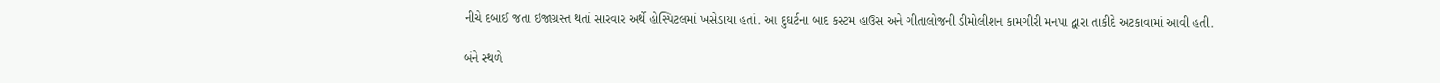નીચે દબાઈ જતા ઇજાગ્રસ્ત થતાં સારવાર અર્થે હોસ્પિટલમાં ખસેડાયા હતાં. આ દુઘર્ટના બાદ કસ્ટમ હાઉસ અને ગીતાલોજની ડીમોલીશન કામગીરી મનપા દ્વારા તાકીદે અટકાવામાં આવી હતી.

બંને સ્થળે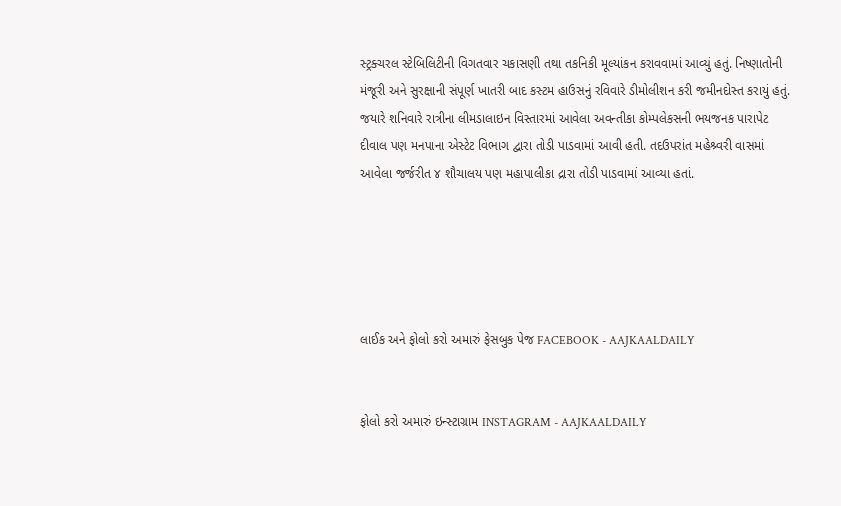સ્ટ્રક્ચરલ સ્ટેબિલિટીની વિગતવાર ચકાસણી તથા તકનિકી મૂલ્યાંકન કરાવવામાં આવ્યું હતું. નિષ્ણાતોની મંજૂરી અને સુરક્ષાની સંપૂર્ણ ખાતરી બાદ કસ્ટમ હાઉસનું રવિવારે ડીમોલીશન કરી જમીનદોસ્ત કરાયું હતું. જયારે શનિવારે રાત્રીના લીમડાલાઇન વિસ્તારમાં આવેલા અવન્તીકા કોમ્પલેકસની ભયજનક પારાપેટ દીવાલ પણ મનપાના એસ્ટેટ વિભાગ દ્વારા તોડી પાડવામાં આવી હતી. તદઉપરાંત મહેશ્ર્વરી વાસમાં આવેલા જર્જરીત ૪ શૌચાલય પણ મહાપાલીકા દ્રારા તોડી પાડવામાં આવ્યા હતાં.





લાઈક અને ફોલો કરો અમારું ફેસબુક પેજ FACEBOOK - AAJKAALDAILY


ફોલો કરો અમારું ઇન્સ્ટાગ્રામ INSTAGRAM - AAJKAALDAILY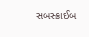સબસ્ક્રાઈબ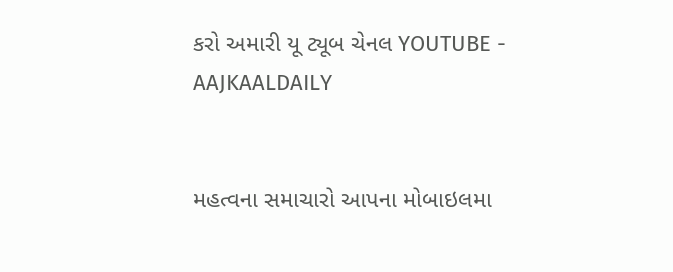કરો અમારી યૂ ટ્યૂબ ચેનલ YOUTUBE - AAJKAALDAILY


મહત્વના સમાચારો આપના મોબાઇલમા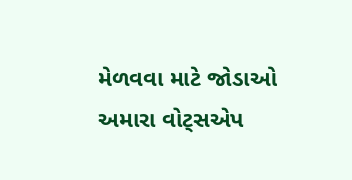મેળવવા માટે જોડાઓ અમારા વોટ્સએપ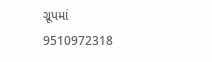ગ્રૂપમાં  9510972318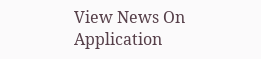View News On Application